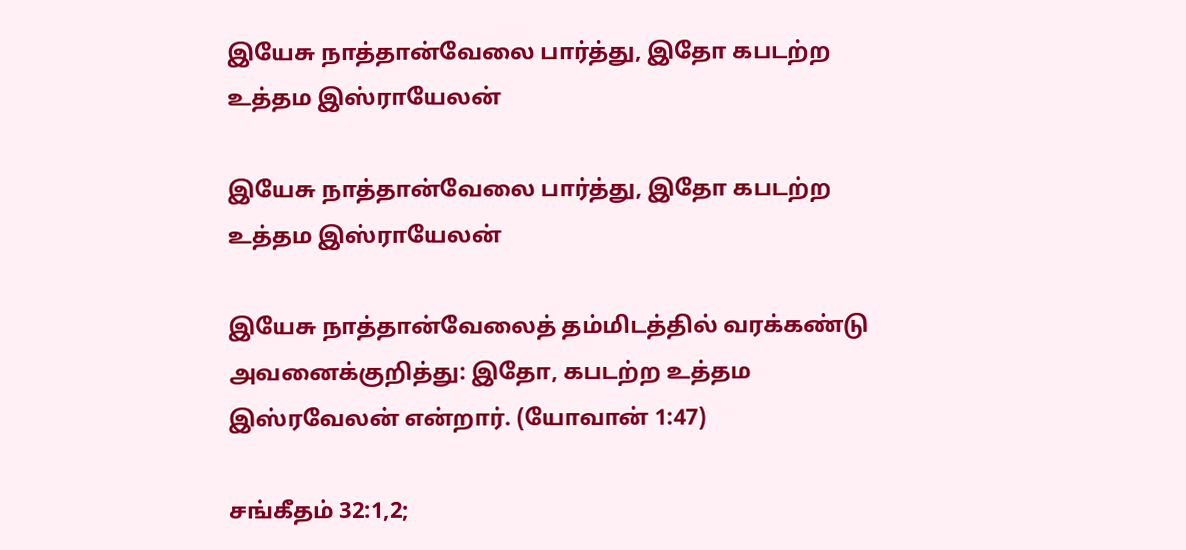இயேசு நாத்தான்வேலை பார்த்து, இதோ கபடற்ற உத்தம இஸ்ராயேலன்

இயேசு நாத்தான்வேலை பார்த்து, இதோ கபடற்ற உத்தம இஸ்ராயேலன்

இயேசு நாத்தான்வேலைத் தம்மிடத்தில் வரக்கண்டு அவனைக்குறித்து: இதோ, கபடற்ற உத்தம இஸ்ரவேலன் என்றார். (யோவான் 1:47)

சங்கீதம் 32:1,2;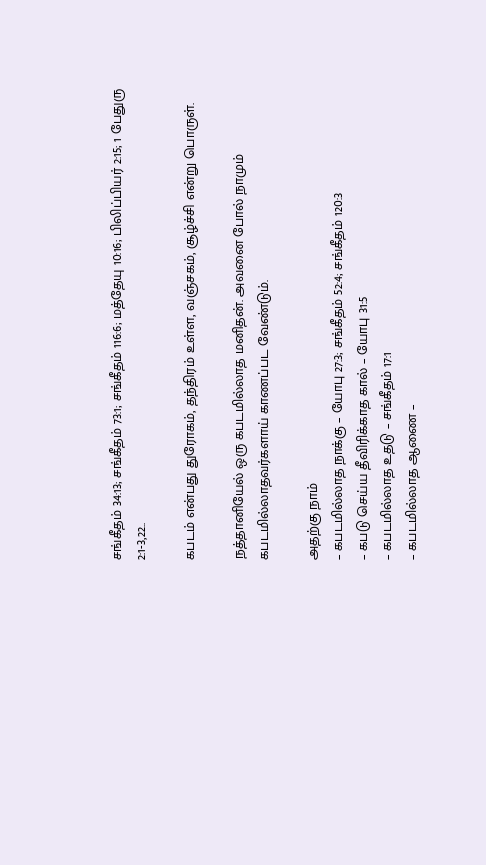சங்கீதம் 34:13; சங்கீதம் 73:1; சங்கீதம் 116:6; மத்தேயு 10:16; பிலிப்பியர் 2:15; 1 பேதுரு 2:1-3,22..

கபடம் என்பது துரோகம், தந்திரம் உள்ள, வஞ்சகம், சூழ்ச்சி என்று பொருள்.

நத்தானியேல் ஒரு கபடமில்லாத மனிதன். அவனை போல் நாமும் கபடமில்லாதவர்களாய் காணப்பட வேண்டும்.

அதற்கு நாம்
– கபடமில்லாத நாக்கு – யோபு 27:3; சங்கீதம் 52:4; சங்கீதம் 120:3
– கபடு செய்ய தீவிரிக்காத கால் – யோபு 31:5
– கபடமில்லாத உதடு – சங்கீதம் 17:1
– கபடமில்லாத ஆணை –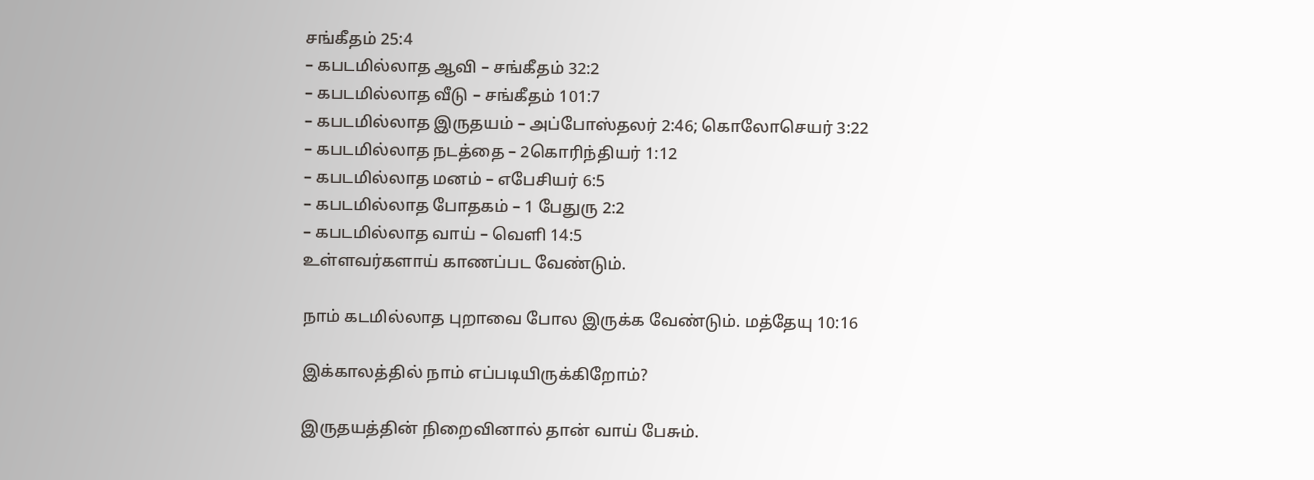சங்கீதம் 25:4
– கபடமில்லாத ஆவி – சங்கீதம் 32:2
– கபடமில்லாத வீடு – சங்கீதம் 101:7
– கபடமில்லாத இருதயம் – அப்போஸ்தலர் 2:46; கொலோசெயர் 3:22
– கபடமில்லாத நடத்தை – 2கொரிந்தியர் 1:12
– கபடமில்லாத மனம் – எபேசியர் 6:5
– கபடமில்லாத போதகம் – 1 பேதுரு 2:2
– கபடமில்லாத வாய் – வெளி 14:5
உள்ளவர்களாய் காணப்பட வேண்டும்.

நாம் கடமில்லாத புறாவை போல இருக்க வேண்டும். மத்தேயு 10:16

இக்காலத்தில் நாம் எப்படியிருக்கிறோம்?

இருதயத்தின் நிறைவினால் தான் வாய் பேசும்.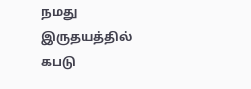நமது இருதயத்தில் கபடு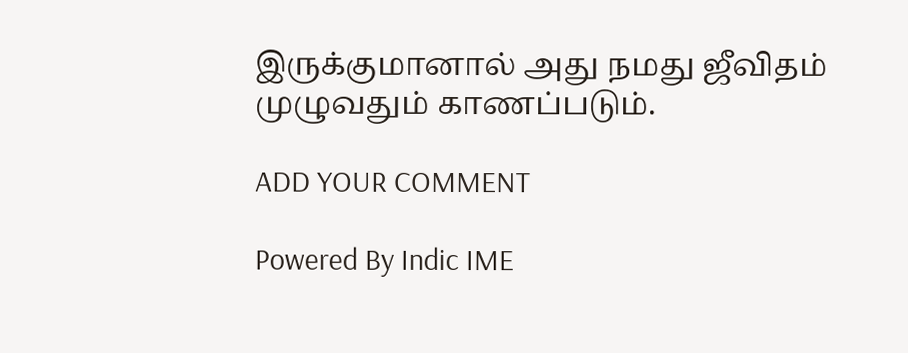இருக்குமானால் அது நமது ஜீவிதம் முழுவதும் காணப்படும்.

ADD YOUR COMMENT

Powered By Indic IME